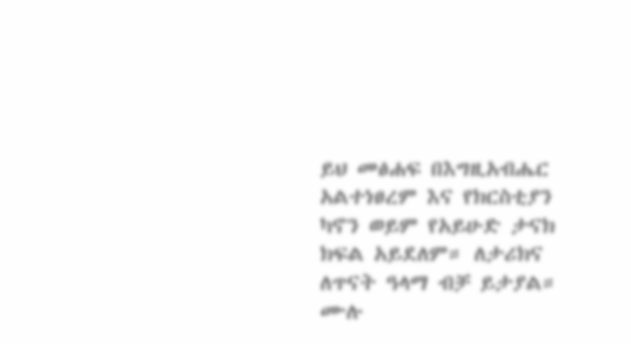ይህ መፅሐፍ በእግዚአብሔር አልተነፀረም እና የክርስቲያን ካኖን ወይም የአይሁድ ታናክ ክፍል አይደለም። ለታሪክና ለጥናት ዓላማ ብቻ ይታያል። ሙሉ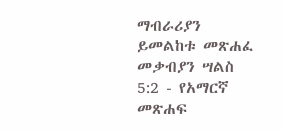ማብራሪያን ይመልከቱ መጽሐፈ መቃብያን ሣልስ 5:2 - የአማርኛ መጽሐፍ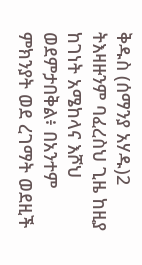ቅዱስ (ሰማንያ አሃዱ)2 ትእዛዙንም ባፈረስህ ጊዜ ከዚያ ከገነት አሜከላና እሾህ ወደምታበቅል፥ በአንተም ምክንያት ወደ ረገማት ወደዚች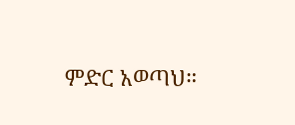ምድር አወጣህ።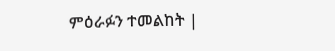ምዕራፉን ተመልከት |